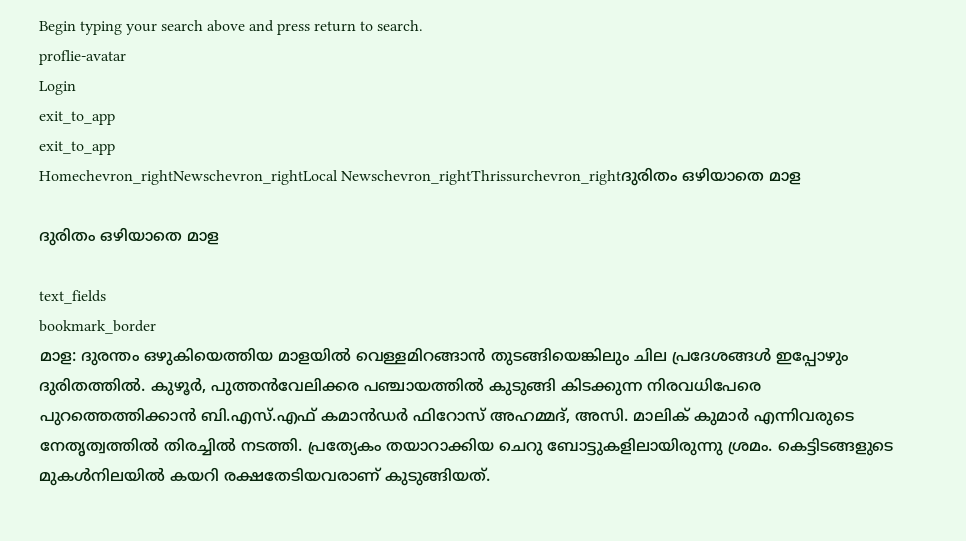Begin typing your search above and press return to search.
proflie-avatar
Login
exit_to_app
exit_to_app
Homechevron_rightNewschevron_rightLocal Newschevron_rightThrissurchevron_rightദുരിതം ഒഴിയാതെ മാള

ദുരിതം ഒഴിയാതെ മാള

text_fields
bookmark_border
മാള: ദുരന്തം ഒഴുകിയെത്തിയ മാളയിൽ വെള്ളമിറങ്ങാൻ തുടങ്ങിയെങ്കിലും ചില പ്രദേശങ്ങൾ ഇപ്പോഴും ദുരിതത്തിൽ. കുഴൂർ, പുത്തൻവേലിക്കര പഞ്ചായത്തിൽ കുടുങ്ങി കിടക്കുന്ന നിരവധിപേരെ പുറത്തെത്തിക്കാൻ ബി.എസ്.എഫ് കമാൻഡർ ഫിറോസ് അഹമ്മദ്, അസി. മാലിക് കുമാർ എന്നിവരുടെ നേതൃത്വത്തിൽ തിരച്ചിൽ നടത്തി. പ്രത്യേകം തയാറാക്കിയ ചെറു ബോട്ടുകളിലായിരുന്നു ശ്രമം. കെട്ടിടങ്ങളുടെ മുകൾനിലയിൽ കയറി രക്ഷതേടിയവരാണ് കുടുങ്ങിയത്.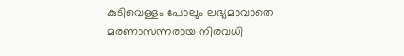കുടിവെള്ളം പോലും ലഭ്യമാവാതെ മരണാസന്നരായ നിരവധി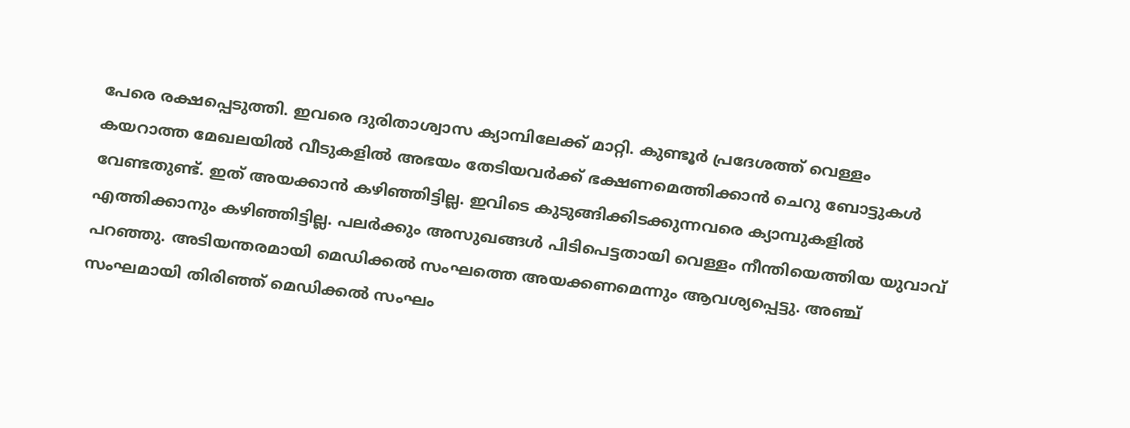പേരെ രക്ഷപ്പെടുത്തി. ഇവരെ ദുരിതാശ്വാസ ക്യാമ്പിലേക്ക് മാറ്റി. കുണ്ടൂർ പ്രദേശത്ത് വെള്ളം കയറാത്ത മേഖലയിൽ വീടുകളിൽ അഭയം തേടിയവർക്ക് ഭക്ഷണമെത്തിക്കാൻ ചെറു ബോട്ടുകൾ വേണ്ടതുണ്ട്. ഇത് അയക്കാൻ കഴിഞ്ഞിട്ടില്ല. ഇവിടെ കുടുങ്ങിക്കിടക്കുന്നവരെ ക്യാമ്പുകളിൽ എത്തിക്കാനും കഴിഞ്ഞിട്ടില്ല. പലർക്കും അസുഖങ്ങൾ പിടിപെട്ടതായി വെള്ളം നീന്തിയെത്തിയ യുവാവ് പറഞ്ഞു. അടിയന്തരമായി മെഡിക്കൽ സംഘത്തെ അയക്കണമെന്നും ആവശ്യപ്പെട്ടു. അഞ്ച് സംഘമായി തിരിഞ്ഞ് മെഡിക്കൽ സംഘം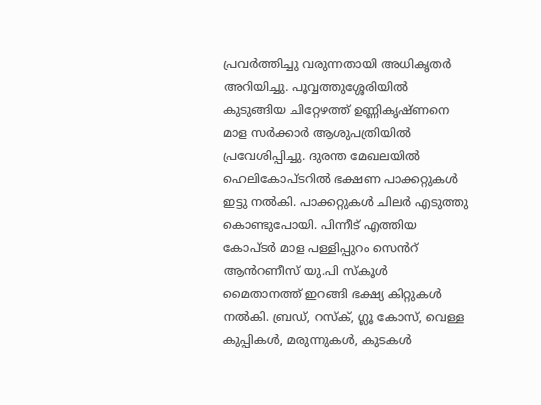പ്രവർത്തിച്ചു വരുന്നതായി അധികൃതർ അറിയിച്ചു. പൂവ്വത്തുശ്ശേരിയിൽ കുടുങ്ങിയ ചിറ്റേഴത്ത് ഉണ്ണികൃഷ്ണനെ മാള സർക്കാർ ആശുപത്രിയിൽ പ്രവേശിപ്പിച്ചു. ദുരന്ത മേഖലയിൽ ഹെലികോപ്ടറിൽ ഭക്ഷണ പാക്കറ്റുകൾ ഇട്ടു നൽകി. പാക്കറ്റുകൾ ചിലർ എടുത്തു കൊണ്ടുപോയി. പിന്നീട് എത്തിയ കോപ്ടർ മാള പള്ളിപ്പുറം സെൻറ് ആൻറണീസ് യു.പി സ്കൂൾ മൈതാനത്ത് ഇറങ്ങി ഭക്ഷ്യ കിറ്റുകൾ നൽകി. ബ്രഡ്, റസ്ക്, ഗ്ലൂ കോസ്, വെള്ള കുപ്പികൾ, മരുന്നുകൾ, കുടകൾ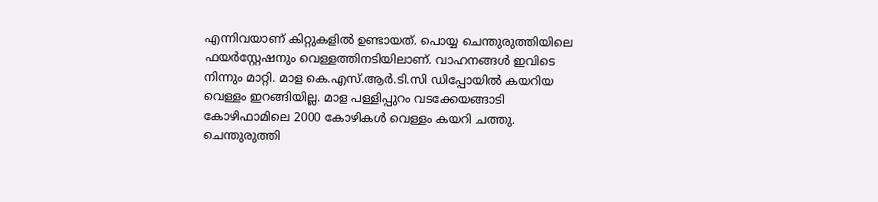എന്നിവയാണ് കിറ്റുകളിൽ ഉണ്ടായത്. പൊയ്യ ചെന്തുരുത്തിയിലെ ഫയർസ്റ്റേഷനും വെള്ളത്തിനടിയിലാണ്. വാഹനങ്ങൾ ഇവിടെ നിന്നും മാറ്റി. മാള കെ.എസ്.ആർ.ടി.സി ഡിപ്പോയിൽ കയറിയ വെള്ളം ഇറങ്ങിയില്ല. മാള പള്ളിപ്പുറം വടക്കേയങ്ങാടി കോഴിഫാമിലെ 2000 കോഴികൾ വെള്ളം കയറി ചത്തു. ചെന്തുരുത്തി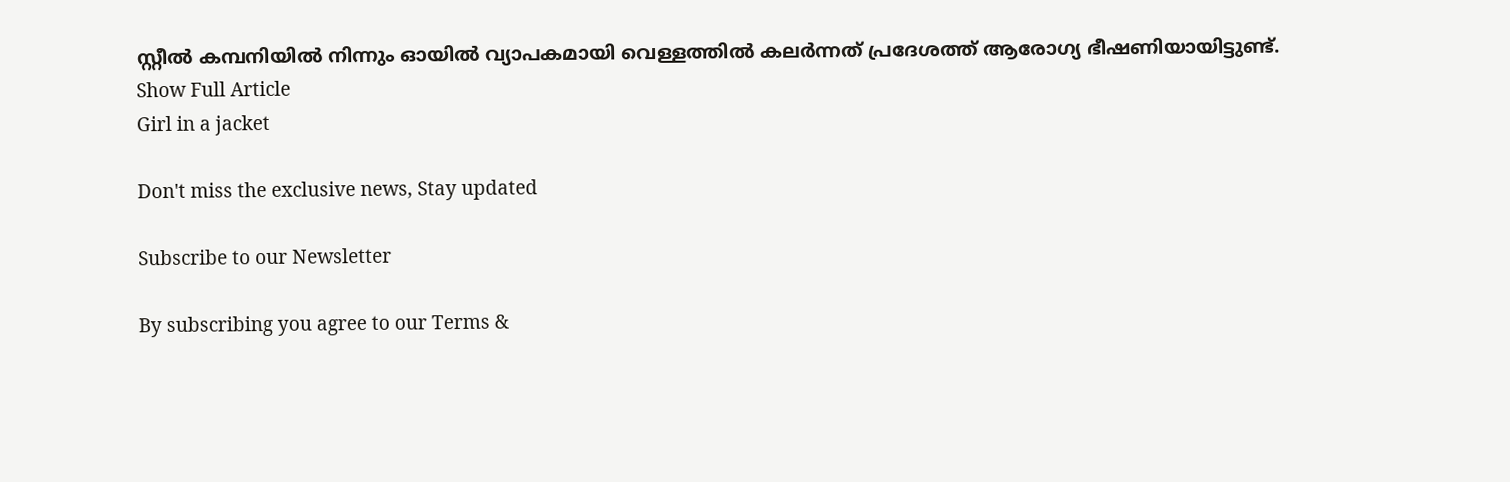സ്റ്റീൽ കമ്പനിയിൽ നിന്നും ഓയിൽ വ്യാപകമായി വെള്ളത്തിൽ കലർന്നത് പ്രദേശത്ത് ആരോഗ്യ ഭീഷണിയായിട്ടുണ്ട്.
Show Full Article
Girl in a jacket

Don't miss the exclusive news, Stay updated

Subscribe to our Newsletter

By subscribing you agree to our Terms &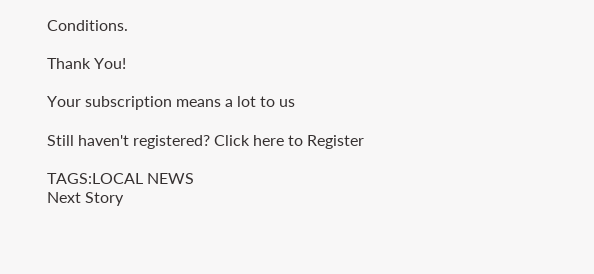Conditions.

Thank You!

Your subscription means a lot to us

Still haven't registered? Click here to Register

TAGS:LOCAL NEWS
Next Story